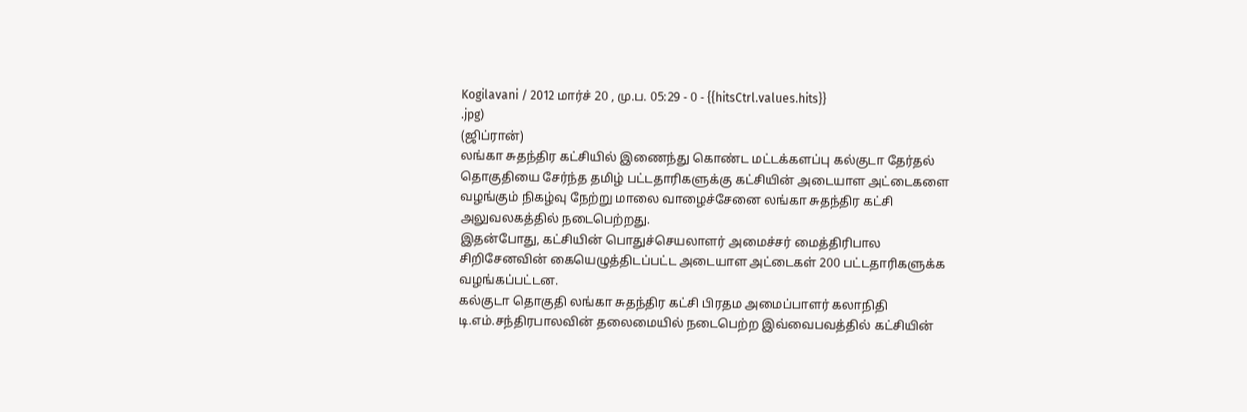Kogilavani / 2012 மார்ச் 20 , மு.ப. 05:29 - 0 - {{hitsCtrl.values.hits}}
.jpg)
(ஜிப்ரான்)
லங்கா சுதந்திர கட்சியில் இணைந்து கொண்ட மட்டக்களப்பு கல்குடா தேர்தல் தொகுதியை சேர்ந்த தமிழ் பட்டதாரிகளுக்கு கட்சியின் அடையாள அட்டைகளை வழங்கும் நிகழ்வு நேற்று மாலை வாழைச்சேனை லங்கா சுதந்திர கட்சி அலுவலகத்தில் நடைபெற்றது.
இதன்போது, கட்சியின் பொதுச்செயலாளர் அமைச்சர் மைத்திரிபால சிறிசேனவின் கையெழுத்திடப்பட்ட அடையாள அட்டைகள் 200 பட்டதாரிகளுக்க வழங்கப்பட்டன.
கல்குடா தொகுதி லங்கா சுதந்திர கட்சி பிரதம அமைப்பாளர் கலாநிதி டி.எம்.சந்திரபாலவின் தலைமையில் நடைபெற்ற இவ்வைபவத்தில் கட்சியின்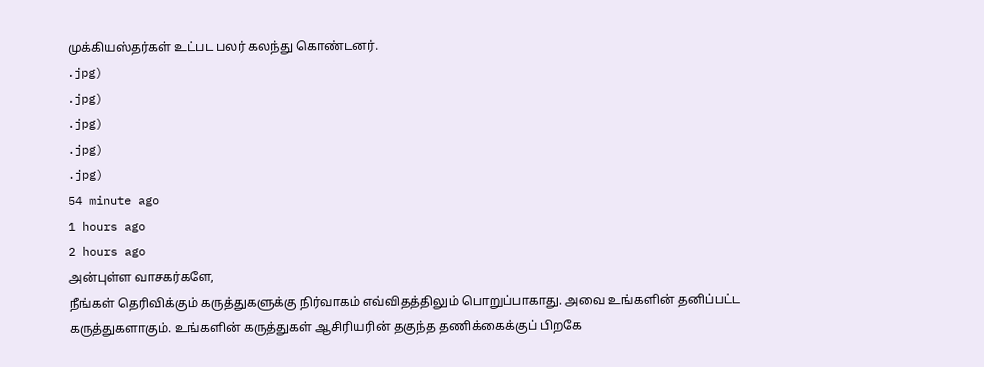முக்கியஸ்தர்கள் உட்பட பலர் கலந்து கொண்டனர்.
.jpg)
.jpg)
.jpg)
.jpg)
.jpg)
54 minute ago
1 hours ago
2 hours ago
அன்புள்ள வாசகர்களே,
நீங்கள் தெரிவிக்கும் கருத்துகளுக்கு நிர்வாகம் எவ்விதத்திலும் பொறுப்பாகாது. அவை உங்களின் தனிப்பட்ட கருத்துகளாகும். உங்களின் கருத்துகள் ஆசிரியரின் தகுந்த தணிக்கைக்குப் பிறகே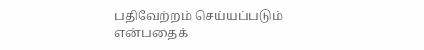பதிவேற்றம் செய்யப்படும் என்பதைக்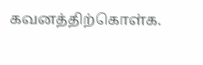கவனத்திற்கொள்க.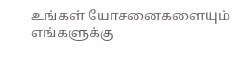உங்கள் யோசனைகளையும் எங்களுக்கு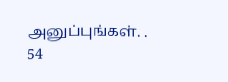அனுப்புங்கள். .
54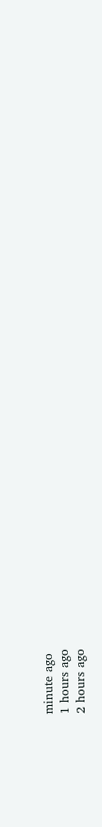minute ago
1 hours ago
2 hours ago